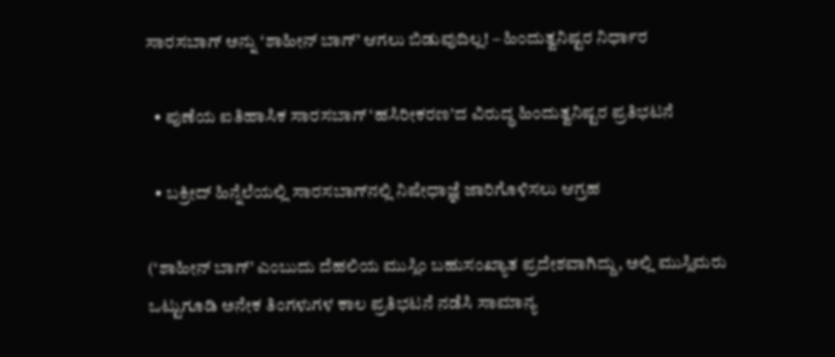ಸಾರಸಬಾಗ್ ಅನ್ನು ‘ಶಾಹೀನ್ ಬಾಗ್’ ಆಗಲು ಬಿಡುವುದಿಲ್ಲ! – ಹಿಂದುತ್ವನಿಷ್ಟರ ನಿರ್ಧಾರ

  • ಪುಣೆಯ ಐತಿಹಾಸಿಕ ಸಾರಸಬಾಗ್ ‘ಹಸಿರೀಕರಣ’ದ ವಿರುದ್ಧ ಹಿಂದುತ್ವನಿಷ್ಟರ ಪ್ರತಿಭಟನೆ

  • ಬಕ್ರೀದ್ ಹಿನ್ನೆಲೆಯಲ್ಲಿ ಸಾರಸಬಾಗ್‌ನಲ್ಲಿ ನಿಷೇಧಾಜ್ಞೆ ಜಾರಿಗೊಳಿಸಲು ಆಗ್ರಹ

(‘ಶಾಹೀನ್ ಬಾಗ್’ ಎಂಬುದು ದೆಹಲಿಯ ಮುಸ್ಲಿಂ ಬಹುಸಂಖ್ಯಾತ ಪ್ರದೇಶವಾಗಿದ್ದು, ಅಲ್ಲಿ ಮುಸ್ಲಿಮರು ಒಟ್ಟುಗೂಡಿ ಅನೇಕ ತಿಂಗಳುಗಳ ಕಾಲ ಪ್ರತಿಭಟನೆ ನಡೆಸಿ ಸಾಮಾನ್ಯ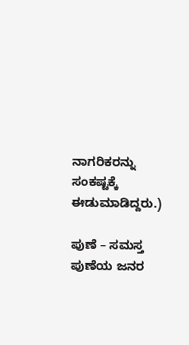ನಾಗರಿಕರನ್ನು ಸಂಕಷ್ಟಕ್ಕೆ ಈಡುಮಾಡಿದ್ದರು.)

ಪುಣೆ – ಸಮಸ್ತ ಪುಣೆಯ ಜನರ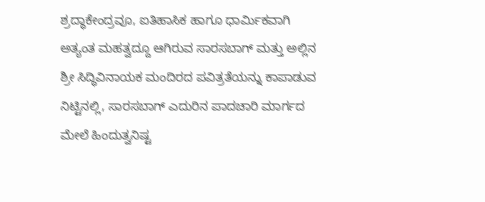ಶ್ರದ್ಧಾಕೇಂದ್ರವೂ, ಐತಿಹಾಸಿಕ ಹಾಗೂ ಧಾರ್ಮಿಕವಾಗಿ ಅತ್ಯಂತ ಮಹತ್ವದ್ದೂ ಆಗಿರುವ ಸಾರಸಬಾಗ್ ಮತ್ತು ಅಲ್ಲಿನ ಶ್ರೀ ಸಿದ್ಧಿವಿನಾಯಕ ಮಂದಿರದ ಪವಿತ್ರತೆಯನ್ನು ಕಾಪಾಡುವ ನಿಟ್ಟಿನಲ್ಲಿ, ಸಾರಸಬಾಗ್ ಎದುರಿನ ಪಾದಚಾರಿ ಮಾರ್ಗದ ಮೇಲೆ ಹಿಂದುತ್ವನಿಷ್ಟ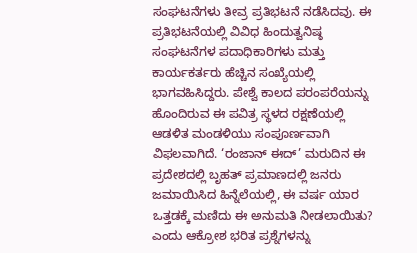ಸಂಘಟನೆಗಳು ತೀವ್ರ ಪ್ರತಿಭಟನೆ ನಡೆಸಿದವು. ಈ ಪ್ರತಿಭಟನೆಯಲ್ಲಿ ವಿವಿಧ ಹಿಂದುತ್ವನಿಷ್ಠ ಸಂಘಟನೆಗಳ ಪದಾಧಿಕಾರಿಗಳು ಮತ್ತು ಕಾರ್ಯಕರ್ತರು ಹೆಚ್ಚಿನ ಸಂಖ್ಯೆಯಲ್ಲಿ ಭಾಗವಹಿಸಿದ್ದರು. ಪೇಶ್ವೆ ಕಾಲದ ಪರಂಪರೆಯನ್ನು ಹೊಂದಿರುವ ಈ ಪವಿತ್ರ ಸ್ಥಳದ ರಕ್ಷಣೆಯಲ್ಲಿ ಆಡಳಿತ ಮಂಡಳಿಯು ಸಂಪೂರ್ಣವಾಗಿ ವಿಫಲವಾಗಿದೆ. ‘ರಂಜಾನ್ ಈದ್’ ಮರುದಿನ ಈ ಪ್ರದೇಶದಲ್ಲಿ ಬೃಹತ್ ಪ್ರಮಾಣದಲ್ಲಿ ಜನರು ಜಮಾಯಿಸಿದ ಹಿನ್ನೆಲೆಯಲ್ಲಿ, ಈ ವರ್ಷ ಯಾರ ಒತ್ತಡಕ್ಕೆ ಮಣಿದು ಈ ಅನುಮತಿ ನೀಡಲಾಯಿತು? ಎಂದು ಆಕ್ರೋಶ ಭರಿತ ಪ್ರಶ್ನೆಗಳನ್ನು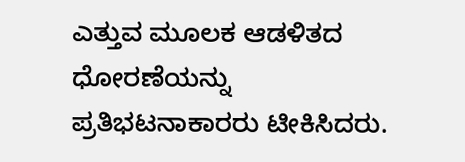ಎತ್ತುವ ಮೂಲಕ ಆಡಳಿತದ ಧೋರಣೆಯನ್ನು ಪ್ರತಿಭಟನಾಕಾರರು ಟೀಕಿಸಿದರು.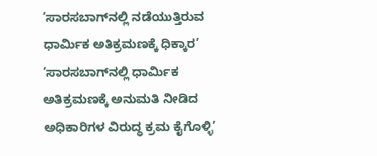‘ಸಾರಸಬಾಗ್‌ನಲ್ಲಿ ನಡೆಯುತ್ತಿರುವ ಧಾರ್ಮಿಕ ಅತಿಕ್ರಮಣಕ್ಕೆ ಧಿಕ್ಕಾರ’ ‘ಸಾರಸಬಾಗ್‌ನಲ್ಲಿ ಧಾರ್ಮಿಕ ಅತಿಕ್ರಮಣಕ್ಕೆ ಅನುಮತಿ ನೀಡಿದ ಅಧಿಕಾರಿಗಳ ವಿರುದ್ಧ ಕ್ರಮ ಕೈಗೊಳ್ಳಿ’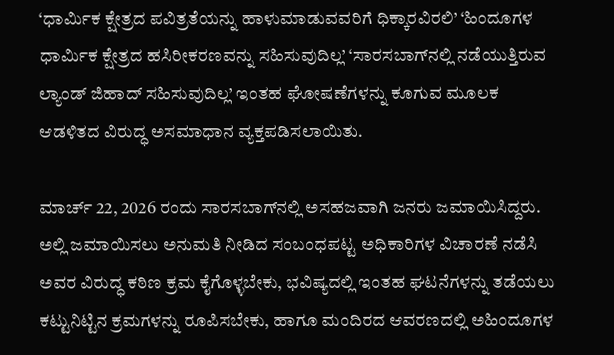‘ಧಾರ್ಮಿಕ ಕ್ಷೇತ್ರದ ಪವಿತ್ರತೆಯನ್ನು ಹಾಳುಮಾಡುವವರಿಗೆ ಧಿಕ್ಕಾರವಿರಲಿ’ ‘ಹಿಂದೂಗಳ ಧಾರ್ಮಿಕ ಕ್ಷೇತ್ರದ ಹಸಿರೀಕರಣವನ್ನು ಸಹಿಸುವುದಿಲ್ಲ’ ‘ಸಾರಸಬಾಗ್‌ನಲ್ಲಿ ನಡೆಯುತ್ತಿರುವ ಲ್ಯಾಂಡ್ ಜಿಹಾದ್ ಸಹಿಸುವುದಿಲ್ಲ’ ಇಂತಹ ಘೋಷಣೆಗಳನ್ನು ಕೂಗುವ ಮೂಲಕ ಆಡಳಿತದ ವಿರುದ್ಧ ಅಸಮಾಧಾನ ವ್ಯಕ್ತಪಡಿಸಲಾಯಿತು.

ಮಾರ್ಚ್ 22, 2026 ರಂದು ಸಾರಸಬಾಗ್‌ನಲ್ಲಿ ಅಸಹಜವಾಗಿ ಜನರು ಜಮಾಯಿಸಿದ್ದರು. ಅಲ್ಲಿ ಜಮಾಯಿಸಲು ಅನುಮತಿ ನೀಡಿದ ಸಂಬಂಧಪಟ್ಟ ಅಧಿಕಾರಿಗಳ ವಿಚಾರಣೆ ನಡೆಸಿ ಅವರ ವಿರುದ್ಧ ಕಠಿಣ ಕ್ರಮ ಕೈಗೊಳ್ಳಬೇಕು, ಭವಿಷ್ಯದಲ್ಲಿ ಇಂತಹ ಘಟನೆಗಳನ್ನು ತಡೆಯಲು ಕಟ್ಟುನಿಟ್ಟಿನ ಕ್ರಮಗಳನ್ನು ರೂಪಿಸಬೇಕು, ಹಾಗೂ ಮಂದಿರದ ಆವರಣದಲ್ಲಿ ಅಹಿಂದೂಗಳ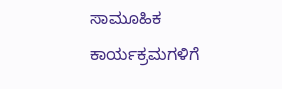ಸಾಮೂಹಿಕ ಕಾರ್ಯಕ್ರಮಗಳಿಗೆ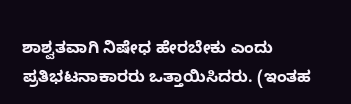ಶಾಶ್ವತವಾಗಿ ನಿಷೇಧ ಹೇರಬೇಕು ಎಂದು ಪ್ರತಿಭಟನಾಕಾರರು ಒತ್ತಾಯಿಸಿದರು. (ಇಂತಹ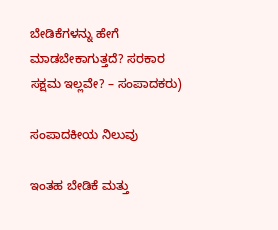ಬೇಡಿಕೆಗಳನ್ನು ಹೇಗೆ ಮಾಡಬೇಕಾಗುತ್ತದೆ? ಸರಕಾರ ಸಕ್ಷಮ ಇಲ್ಲವೇ? – ಸಂಪಾದಕರು)

ಸಂಪಾದಕೀಯ ನಿಲುವು

ಇಂತಹ ಬೇಡಿಕೆ ಮತ್ತು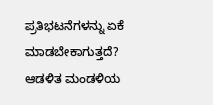ಪ್ರತಿಭಟನೆಗಳನ್ನು ಏಕೆ ಮಾಡಬೇಕಾಗುತ್ತದೆ? ಆಡಳಿತ ಮಂಡಳಿಯ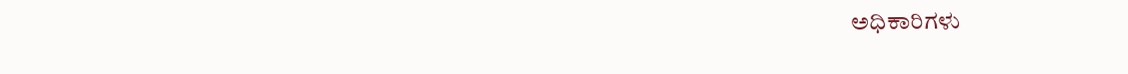ಅಧಿಕಾರಿಗಳು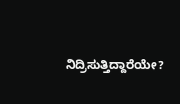ನಿದ್ರಿಸುತ್ತಿದ್ದಾರೆಯೇ?